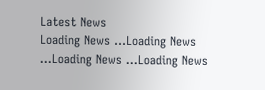Latest News
Loading News ...Loading News ...Loading News ...Loading News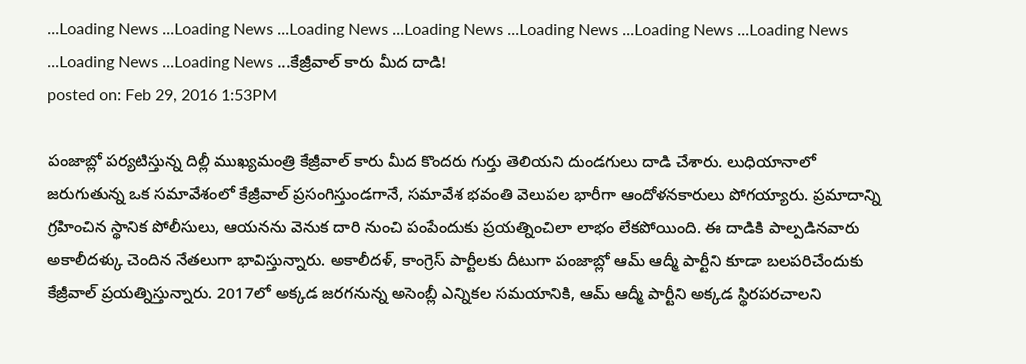...Loading News ...Loading News ...Loading News ...Loading News ...Loading News ...Loading News ...Loading News ...Loading News ...Loading News ...కేజ్రీవాల్ కారు మీద దాడి!
posted on: Feb 29, 2016 1:53PM

పంజాబ్లో పర్యటిస్తున్న దిల్లీ ముఖ్యమంత్రి కేజ్రీవాల్ కారు మీద కొందరు గుర్తు తెలియని దుండగులు దాడి చేశారు. లుధియానాలో జరుగుతున్న ఒక సమావేశంలో కేజ్రీవాల్ ప్రసంగిస్తుండగానే, సమావేశ భవంతి వెలుపల భారీగా ఆందోళనకారులు పోగయ్యారు. ప్రమాదాన్ని గ్రహించిన స్థానిక పోలీసులు, ఆయనను వెనుక దారి నుంచి పంపేందుకు ప్రయత్నించిలా లాభం లేకపోయింది. ఈ దాడికి పాల్పడినవారు అకాలీదళ్కు చెందిన నేతలుగా భావిస్తున్నారు. అకాలీదళ్, కాంగ్రెస్ పార్టీలకు దీటుగా పంజాబ్లో ఆమ్ ఆద్మీ పార్టీని కూడా బలపరిచేందుకు కేజ్రీవాల్ ప్రయత్నిస్తున్నారు. 2017లో అక్కడ జరగనున్న అసెంబ్లీ ఎన్నికల సమయానికి, ఆమ్ ఆద్మీ పార్టీని అక్కడ స్థిరపరచాలని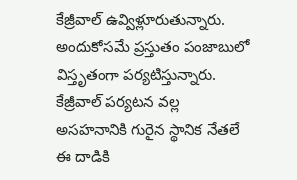కేజ్రీవాల్ ఉవ్విళ్లూరుతున్నారు. అందుకోసమే ప్రస్తుతం పంజాబులో విస్తృతంగా పర్యటిస్తున్నారు. కేజ్రీవాల్ పర్యటన వల్ల అసహనానికి గురైన స్థానిక నేతలే ఈ దాడికి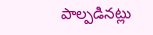పాల్పడినట్లు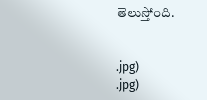తెలుస్తోంది.


.jpg)
.jpg)